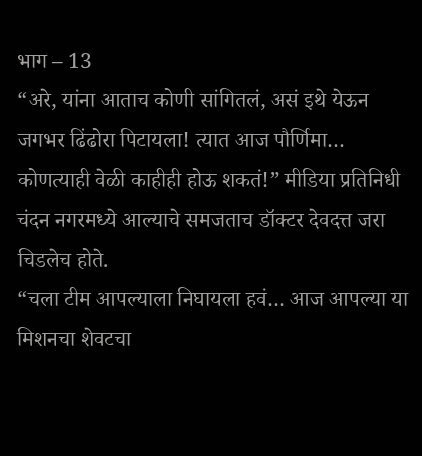भाग – 13
“अरे, यांना आताच कोणी सांगितलं, असं इथे येऊन जगभर ढिंढोरा पिटायला! त्यात आज पौर्णिमा… कोणत्याही वेळी काहीही होऊ शकतं!” मीडिया प्रतिनिधी चंदन नगरमध्ये आल्याचे समजताच डॉक्टर देवदत्त जरा चिडलेच होते.
“चला टीम आपल्याला निघायला हवं… आज आपल्या या मिशनचा शेवटचा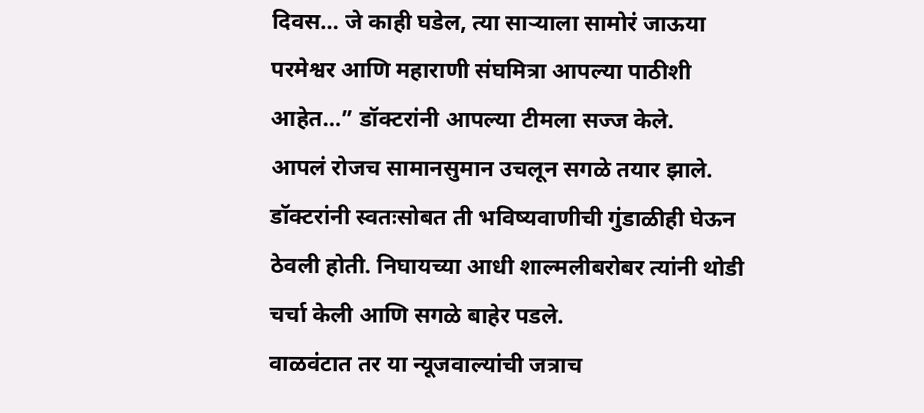दिवस… जे काही घडेल, त्या साऱ्याला सामोरं जाऊया परमेश्वर आणि महाराणी संघमित्रा आपल्या पाठीशी आहेत…” डॉक्टरांनी आपल्या टीमला सज्ज केले.
आपलं रोजच सामानसुमान उचलून सगळे तयार झाले. डॉक्टरांनी स्वतःसोबत ती भविष्यवाणीची गुंडाळीही घेऊन ठेवली होती. निघायच्या आधी शाल्मलीबरोबर त्यांनी थोडी चर्चा केली आणि सगळे बाहेर पडले.
वाळवंटात तर या न्यूजवाल्यांची जत्राच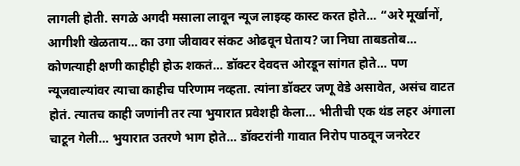लागली होती. सगळे अगदी मसाला लावून न्यूज लाइव्ह कास्ट करत होते… “अरे मूर्खानों, आगीशी खेळताय… का उगा जीवावर संकट ओढवून घेताय? जा निघा ताबडतोब… कोणत्याही क्षणी काहीही होऊ शकतं… डॉक्टर देवदत्त ओरडून सांगत होते… पण न्यूजवाल्यांवर त्याचा काहीच परिणाम नव्हता. त्यांना डॉक्टर जणू वेडे असावेत, असंच वाटत होतं. त्यातच काही जणांनी तर त्या भुयारात प्रवेशही केला… भीतीची एक थंड लहर अंगाला चाटून गेली… भुयारात उतरणे भाग होते… डॉक्टरांनी गावात निरोप पाठवून जनरेटर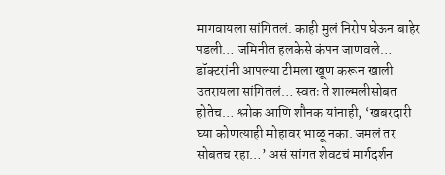मागवायला सांगितलं. काही मुलं निरोप घेऊन बाहेर पडली… जमिनीत हलकेसे कंपन जाणवले…
डॉक्टरांनी आपल्या टीमला खूण करून खाली उतरायला सांगितलं… स्वतः ते शाल्मलीसोबत होतेच… श्लोक आणि शौनक यांनाही, ‘खबरदारी घ्या कोणत्याही मोहावर भाळू नका. जमलं तर सोबतच रहा…’ असं सांगत शेवटचं मार्गदर्शन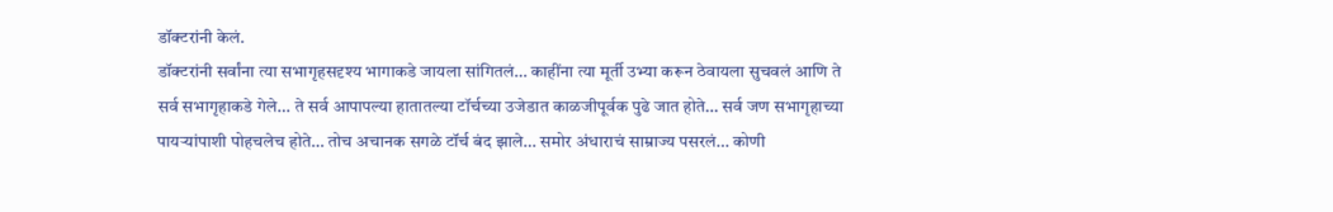डॉक्टरांनी केलं.
डॉक्टरांनी सर्वांना त्या सभागृहसदृश्य भागाकडे जायला सांगितलं… काहींना त्या मूर्ती उभ्या करून ठेवायला सुचवलं आणि ते सर्व सभागृहाकडे गेले… ते सर्व आपापल्या हातातल्या टॉर्चच्या उजेडात काळजीपूर्वक पुढे जात होते… सर्व जण सभागृहाच्या पायऱ्यांपाशी पोहचलेच होते… तोच अचानक सगळे टॉर्च बंद झाले… समोर अंधाराचं साम्राज्य पसरलं… कोणी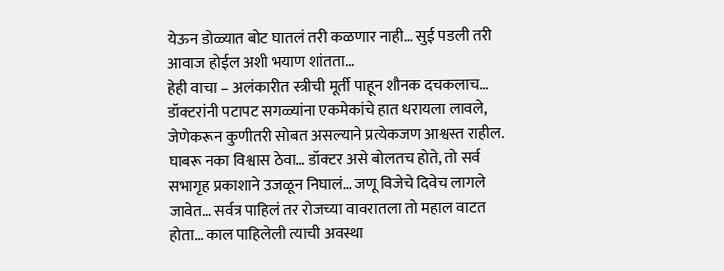येऊन डोळ्यात बोट घातलं तरी कळणार नाही… सुई पडली तरी आवाज होईल अशी भयाण शांतता…
हेही वाचा – अलंकारीत स्त्रीची मूर्ती पाहून शौनक दचकलाच…
डॉक्टरांनी पटापट सगळ्यांना एकमेकांचे हात धरायला लावले, जेणेकरून कुणीतरी सोबत असल्याने प्रत्येकजण आश्वस्त राहील. घाबरू नका विश्वास ठेवा… डॉक्टर असे बोलतच होते, तो सर्व सभागृह प्रकाशाने उजळून निघालं… जणू विजेचे दिवेच लागले जावेत… सर्वत्र पाहिलं तर रोजच्या वावरातला तो महाल वाटत होता… काल पाहिलेली त्याची अवस्था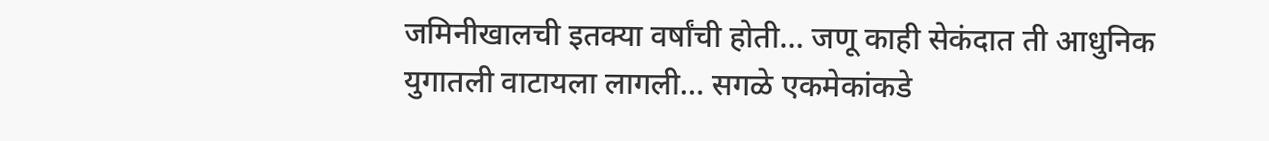जमिनीखालची इतक्या वर्षांची होती… जणू काही सेकंदात ती आधुनिक युगातली वाटायला लागली… सगळे एकमेकांकडे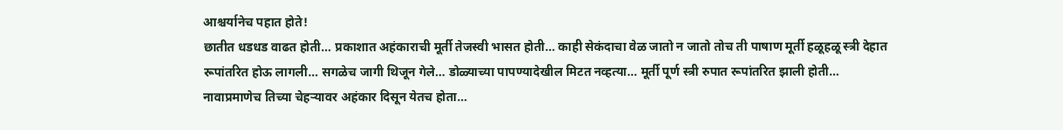आश्चर्यानेच पहात होते!
छातीत धडधड वाढत होती… प्रकाशात अहंकाराची मूर्ती तेजस्वी भासत होती… काही सेकंदाचा वेळ जातो न जातो तोच ती पाषाण मूर्ती हळूहळू स्त्री देहात रूपांतरित होऊ लागली… सगळेच जागी थिजून गेले… डोळ्याच्या पापण्यादेखील मिटत नव्हत्या… मूर्ती पूर्ण स्त्री रुपात रूपांतरित झाली होती… नावाप्रमाणेच तिच्या चेहऱ्यावर अहंकार दिसून येतच होता…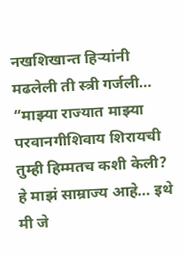नखशिखान्त हिऱ्यांनी मढलेली ती स्त्री गर्जली…
“माझ्या राज्यात माझ्या परवानगीशिवाय शिरायची तुम्ही हिम्मतच कशी केली? हे माझं साम्राज्य आहे… इथे मी जे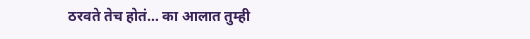ठरवते तेच होतं… का आलात तुम्ही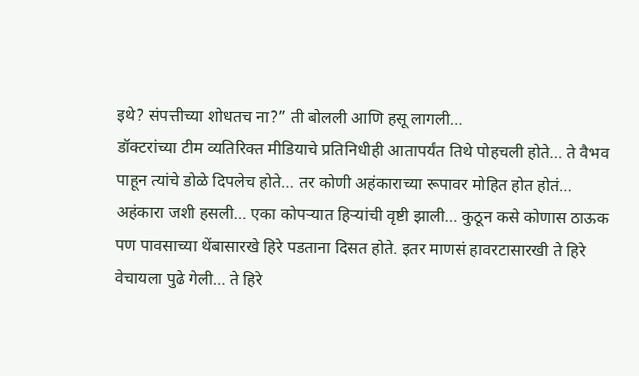इथे? संपत्तीच्या शोधतच ना?” ती बोलली आणि हसू लागली…
डॉक्टरांच्या टीम व्यतिरिक्त मीडियाचे प्रतिनिधीही आतापर्यंत तिथे पोहचली होते… ते वैभव पाहून त्यांचे डोळे दिपलेच होते… तर कोणी अहंकाराच्या रूपावर मोहित होत होतं…
अहंकारा जशी हसली… एका कोपऱ्यात हिऱ्यांची वृष्टी झाली… कुठून कसे कोणास ठाऊक पण पावसाच्या थेंबासारखे हिरे पडताना दिसत होते. इतर माणसं हावरटासारखी ते हिरे वेचायला पुढे गेली… ते हिरे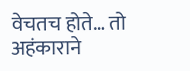वेचतच होते… तो अहंकाराने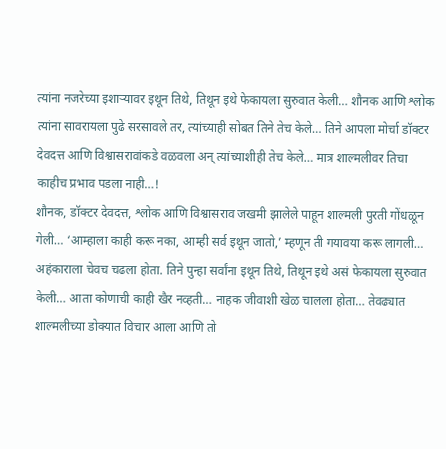त्यांना नजरेच्या इशाऱ्यावर इथून तिथे, तिथून इथे फेकायला सुरुवात केली… शौनक आणि श्लोक त्यांना सावरायला पुढे सरसावले तर, त्यांच्याही सोबत तिने तेच केले… तिने आपला मोर्चा डॉक्टर देवदत्त आणि विश्वासरावांकडे वळवला अन् त्यांच्याशीही तेच केले… मात्र शाल्मलीवर तिचा काहीच प्रभाव पडला नाही…!
शौनक, डॉक्टर देवदत्त, श्लोक आणि विश्वासराव जखमी झालेले पाहून शाल्मली पुरती गोंधळून गेली… ‘आम्हाला काही करू नका, आम्ही सर्व इथून जातो,’ म्हणून ती गयावया करू लागली…
अहंकाराला चेवच चढला होता. तिने पुन्हा सर्वांना इथून तिथे, तिथून इथे असं फेकायला सुरुवात केली… आता कोणाची काही खैर नव्हती… नाहक जीवाशी खेळ चालला होता… तेवढ्यात शाल्मलीच्या डोक्यात विचार आला आणि तो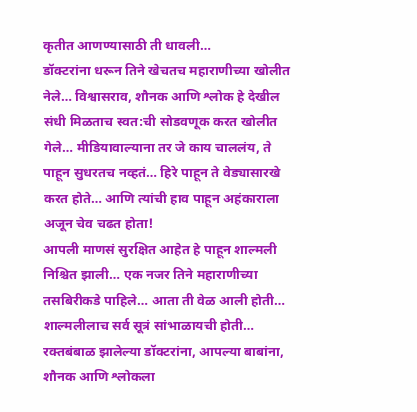कृतीत आणण्यासाठी ती धावली…
डॉक्टरांना धरून तिने खेचतच महाराणीच्या खोलीत नेले… विश्वासराव, शौनक आणि श्लोक हे देखील संधी मिळताच स्वत:ची सोडवणूक करत खोलीत गेले… मीडियावाल्याना तर जे काय चाललंय, ते पाहून सुधरतच नव्हतं… हिरे पाहून ते वेड्यासारखे करत होते… आणि त्यांची हाव पाहून अहंकाराला अजून चेव चढत होता!
आपली माणसं सुरक्षित आहेत हे पाहून शाल्मली निश्चित झाली… एक नजर तिने महाराणीच्या तसबिरीकडे पाहिले… आता ती वेळ आली होती… शाल्मलीलाच सर्व सूत्रं सांभाळायची होती… रक्तबंबाळ झालेल्या डॉक्टरांना, आपल्या बाबांना, शौनक आणि श्लोकला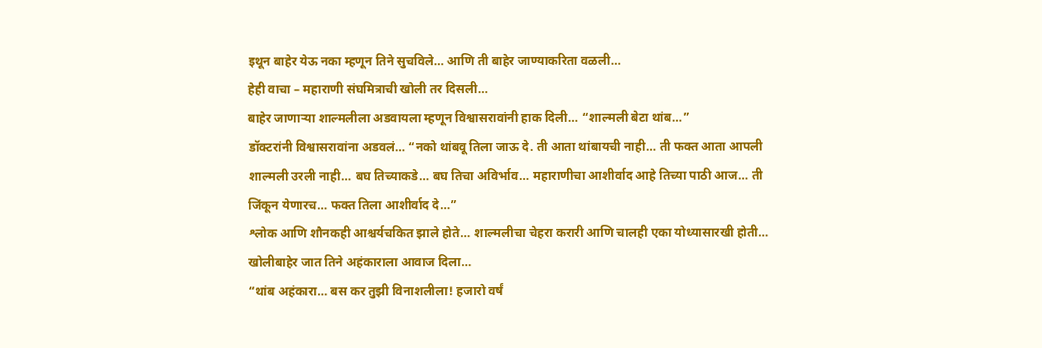इथून बाहेर येऊ नका म्हणून तिने सुचविले… आणि ती बाहेर जाण्याकरिता वळली…
हेही वाचा – महाराणी संघमित्राची खोली तर दिसली…
बाहेर जाणाऱ्या शाल्मलीला अडवायला म्हणून विश्वासरावांनी हाक दिली… “शाल्मली बेटा थांब…”
डॉक्टरांनी विश्वासरावांना अडवलं… “नको थांबवू तिला जाऊ दे. ती आता थांबायची नाही… ती फक्त आता आपली शाल्मली उरली नाही… बघ तिच्याकडे… बघ तिचा अविर्भाव… महाराणीचा आशीर्वाद आहे तिच्या पाठी आज… ती जिंकून येणारच… फक्त तिला आशीर्वाद दे…”
श्लोक आणि शौनकही आश्चर्यचकित झाले होते… शाल्मलीचा चेहरा करारी आणि चालही एका योध्यासारखी होती… खोलीबाहेर जात तिने अहंकाराला आवाज दिला…
“थांब अहंकारा… बस कर तुझी विनाशलीला! हजारो वर्षं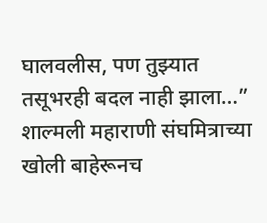घालवलीस, पण तुझ्यात तसूभरही बदल नाही झाला…” शाल्मली महाराणी संघमित्राच्या खोली बाहेरूनच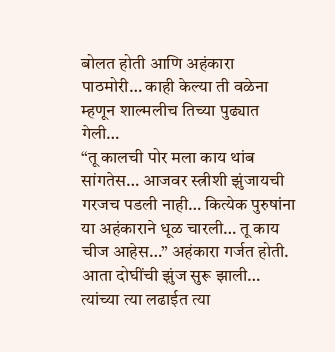बोलत होती आणि अहंकारा पाठमोरी… काही केल्या ती वळेना म्हणून शाल्मलीच तिच्या पुढ्यात गेली…
“तू कालची पोर मला काय थांब सांगतेस… आजवर स्त्रीशी झुंजायची गरजच पडली नाही… कित्येक पुरुषांना या अहंकाराने धूळ चारली… तू काय चीज आहेस…” अहंकारा गर्जत होती.
आता दोघींची झुंज सुरू झाली… त्यांच्या त्या लढाईत त्या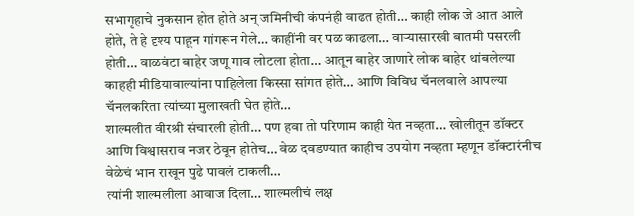सभागृहाचे नुकसान होत होते अन् जमिनीची कंपनंही वाढत होती… काही लोक जे आत आले होते, ते हे दृश्य पाहून गांगरून गेले… काहींनी वर पळ काढला… वाऱ्यासारखी बातमी पसरली होती… वाळवंटा बाहेर जणू गाव लोटला होता… आतून बाहेर जाणारे लोक बाहेर थांबलेल्या काहही मीडियावाल्यांना पाहिलेला किस्सा सांगत होते… आणि विविध चॅनलवाले आपल्या चॅनलकरिता त्यांच्या मुलाखती घेत होते…
शाल्मलीत वीरश्री संचारली होती… पण हवा तो परिणाम काही येत नव्हता… खोलीतून डॉक्टर आणि विश्वासराव नजर ठेवून होतेच… वेळ दवडण्यात काहीच उपयोग नव्हता म्हणून डॉक्टारंनीच वेळेचं भान राखून पुढे पावलं टाकली…
त्यांनी शाल्मलीला आवाज दिला… शाल्मलीचं लक्ष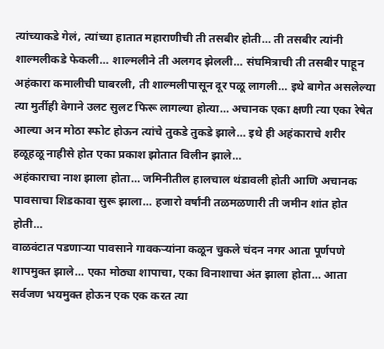त्यांच्याकडे गेलं, त्यांच्या हातात महाराणीची ती तसबीर होती… ती तसबीर त्यांनी शाल्मलीकडे फेकली… शाल्मलीने ती अलगद झेलली… संघमित्राची ती तसबीर पाहून अहंकारा कमालीची घाबरली, ती शाल्मलीपासून दूर पळू लागली… इथे बागेत असलेल्या त्या मुर्तीही वेगाने उलट सुलट फिरू लागल्या होत्या… अचानक एका क्षणी त्या एका रेषेत आल्या अन मोठा स्फोट होऊन त्यांचे तुकडे तुकडे झाले… इथे ही अहंकाराचे शरीर हळूहळू नाहीसे होत एका प्रकाश झोतात विलीन झाले…
अहंकाराचा नाश झाला होता… जमिनीतील हालचाल थंडावली होती आणि अचानक पावसाचा शिडकावा सुरू झाला… हजारो वर्षांनी तळमळणारी ती जमीन शांत होत होती…
वाळवंटात पडणाऱ्या पावसाने गावकऱ्यांना कळून चुकले चंदन नगर आता पूर्णपणे शापमुक्त झाले… एका मोठ्या शापाचा, एका विनाशाचा अंत झाला होता… आता सर्वजण भयमुक्त होऊन एक एक करत त्या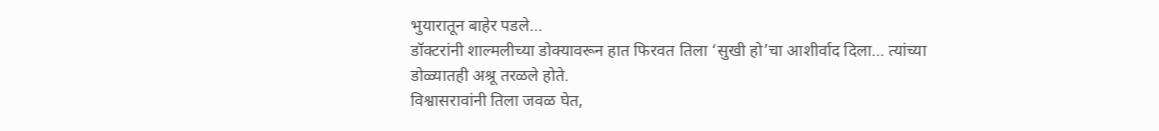भुयारातून बाहेर पडले…
डॉक्टरांनी शाल्मलीच्या डोक्यावरून हात फिरवत तिला ‘सुखी हो’चा आशीर्वाद दिला… त्यांच्या डोळ्यातही अश्रू तरळले होते.
विश्वासरावांनी तिला जवळ घेत,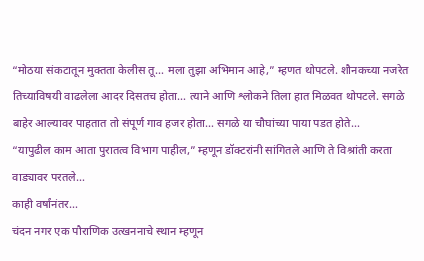“मोठया संकटातून मुक्तता केलीस तू… मला तुझा अभिमान आहे,” म्हणत थोपटले. शौनकच्या नजरेत तिच्याविषयी वाढलेला आदर दिसतच होता… त्याने आणि श्लोकने तिला हात मिळवत थोपटले. सगळे बाहेर आल्यावर पाहतात तो संपूर्ण गाव हजर होता… सगळे या चौघांच्या पाया पडत होते…
“यापुढील काम आता पुरातत्व विभाग पाहील,” म्हणून डॉक्टरांनी सांगितले आणि ते विश्रांती करता वाड्यावर परतले…
काही वर्षांनंतर…
चंदन नगर एक पौराणिक उत्खननाचे स्थान म्हणून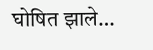घोषित झाले…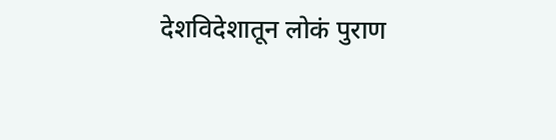देशविदेशातून लोकं पुराण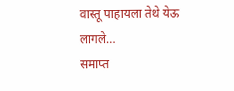वास्तू पाहायला तेथे येऊ लागले…
समाप्त